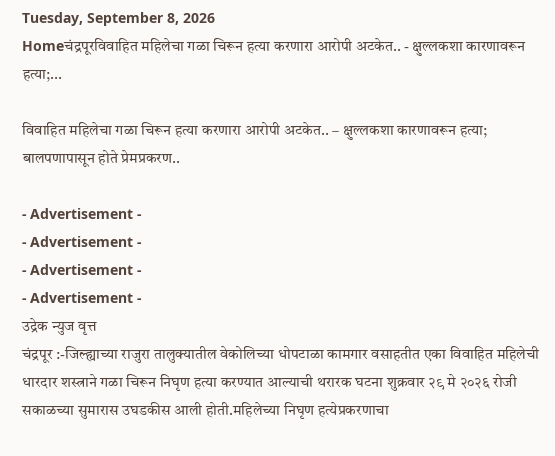Tuesday, September 8, 2026
Homeचंद्रपूरविवाहित महिलेचा गळा चिरून हत्या करणारा आरोपी अटकेत.. - क्षुल्लकशा कारणावरून हत्या;...

विवाहित महिलेचा गळा चिरून हत्या करणारा आरोपी अटकेत.. – क्षुल्लकशा कारणावरून हत्या; बालपणापासून होते प्रेमप्रकरण..

- Advertisement -
- Advertisement -
- Advertisement -
- Advertisement -
उद्रेक न्युज वृत्त
चंद्रपूर :-जिल्ह्याच्या राजुरा तालुक्यातील वेकोलिच्या धोपटाळा कामगार वसाहतीत एका विवाहित महिलेची धारदार शस्त्राने गळा चिरून निघृण हत्या करण्यात आल्याची थरारक घटना शुक्रवार २९ मे २०२६ रोजी सकाळच्या सुमारास उघडकीस आली होती.महिलेच्या निघृण हत्येप्रकरणाचा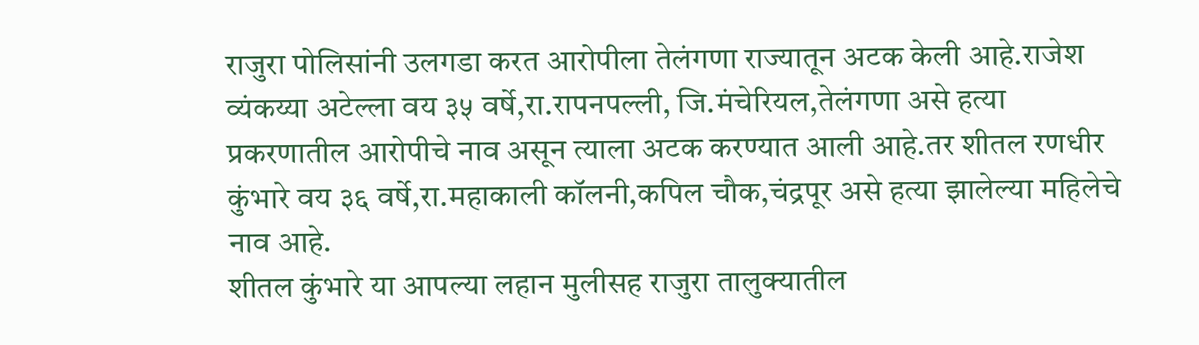राजुरा पोलिसांनी उलगडा करत आरोपीला तेलंगणा राज्यातून अटक केली आहे.राजेश व्यंकय्या अटेल्ला वय ३५ वर्षे,रा.रापनपल्ली, जि.मंचेरियल,तेलंगणा असे हत्या प्रकरणातील आरोपीचे नाव असून त्याला अटक करण्यात आली आहे.तर शीतल रणधीर कुंभारे वय ३६ वर्षे,रा.महाकाली कॉलनी,कपिल चौक,चंद्रपूर असे हत्या झालेल्या महिलेचे नाव आहे.
शीतल कुंभारे या आपल्या लहान मुलीसह राजुरा तालुक्यातील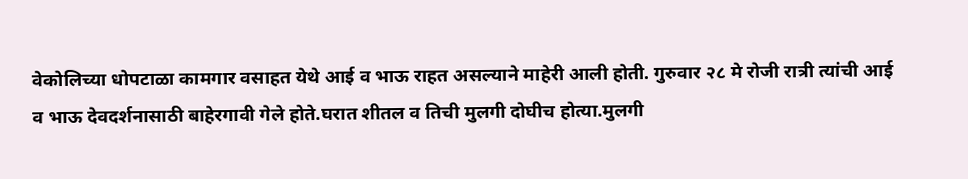वेकोलिच्या धोपटाळा कामगार वसाहत येथे आई व भाऊ राहत असल्याने माहेरी आली होती. गुरुवार २८ मे रोजी रात्री त्यांची आई व भाऊ देवदर्शनासाठी बाहेरगावी गेले होते.घरात शीतल व तिची मुलगी दोघीच होत्या.मुलगी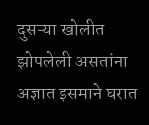दुसऱ्या खोलीत झोपलेली असतांना अज्ञात इसमाने घरात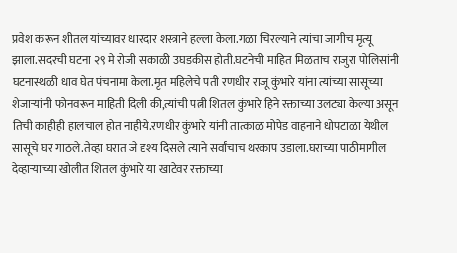प्रवेश करून शीतल यांच्यावर धारदार शस्त्राने हल्ला केला.गळा चिरल्याने त्यांचा जागीच मृत्यू झाला.सदरची घटना २९ मे रोजी सकाळी उघडकीस होती.घटनेची माहित मिळताच राजुरा पोलिसांनी घटनास्थळी धाव घेत पंचनामा केला.मृत महिलेचे पती रणधीर राजू कुंभारे यांना त्यांच्या सासूच्या शेजाऱ्यांनी फोनवरून माहिती दिली की,त्यांची पत्नी शितल कुंभारे हिने रक्ताच्या उलट्या केल्या असून तिची काहीही हालचाल होत नाहीये.रणधीर कुंभारे यांनी तात्काळ मोपेड वाहनाने धोपटाळा येथील सासूचे घर गाठले.तेव्हा घरात जे दृश्य दिसले त्याने सर्वांचाच थरकाप उडाला.घराच्या पाठीमागील देव्हाऱ्याच्या खोलीत शितल कुंभारे या खाटेवर रक्ताच्या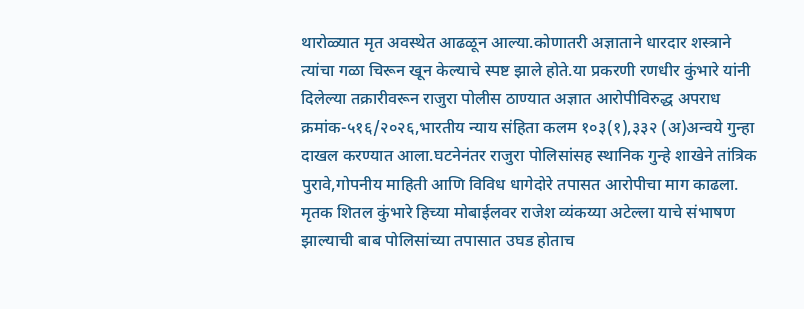थारोळ्यात मृत अवस्थेत आढळून आल्या.कोणातरी अज्ञाताने धारदार शस्त्राने त्यांचा गळा चिरून खून केल्याचे स्पष्ट झाले होते.या प्रकरणी रणधीर कुंभारे यांनी दिलेल्या तक्रारीवरून राजुरा पोलीस ठाण्यात अज्ञात आरोपीविरुद्ध अपराध क्रमांक-५१६/२०२६,भारतीय न्याय संहिता कलम १०३(१),३३२ (अ)अन्वये गुन्हा दाखल करण्यात आला.घटनेनंतर राजुरा पोलिसांसह स्थानिक गुन्हे शाखेने तांत्रिक पुरावे,गोपनीय माहिती आणि विविध धागेदोरे तपासत आरोपीचा माग काढला. मृतक शितल कुंभारे हिच्या मोबाईलवर राजेश व्यंकय्या अटेल्ला याचे संभाषण झाल्याची बाब पोलिसांच्या तपासात उघड होताच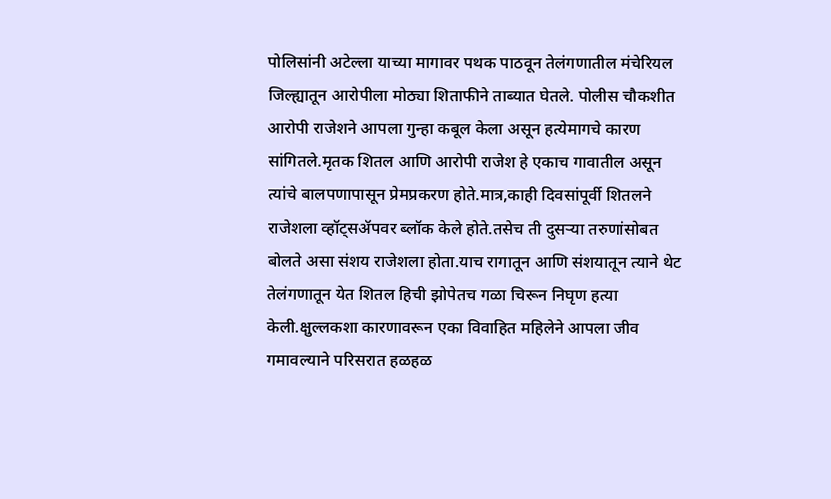पोलिसांनी अटेल्ला याच्या मागावर पथक पाठवून तेलंगणातील मंचेरियल जिल्ह्यातून आरोपीला मोठ्या शिताफीने ताब्यात घेतले. पोलीस चौकशीत आरोपी राजेशने आपला गुन्हा कबूल केला असून हत्येमागचे कारण सांगितले.मृतक शितल आणि आरोपी राजेश हे एकाच गावातील असून त्यांचे बालपणापासून प्रेमप्रकरण होते.मात्र,काही दिवसांपूर्वी शितलने राजेशला व्हॉट्सॲपवर ब्लॉक केले होते.तसेच ती दुसऱ्या तरुणांसोबत बोलते असा संशय राजेशला होता.याच रागातून आणि संशयातून त्याने थेट तेलंगणातून येत शितल हिची झोपेतच गळा चिरून निघृण हत्या केली.क्षुल्लकशा कारणावरून एका विवाहित महिलेने आपला जीव गमावल्याने परिसरात हळहळ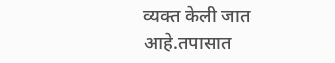व्यक्त केली जात आहे.तपासात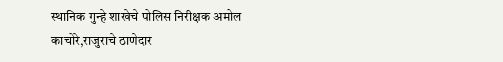स्थानिक गुन्हे शाखेचे पोलिस निरीक्षक अमोल काचोरे,राजुराचे ठाणेदार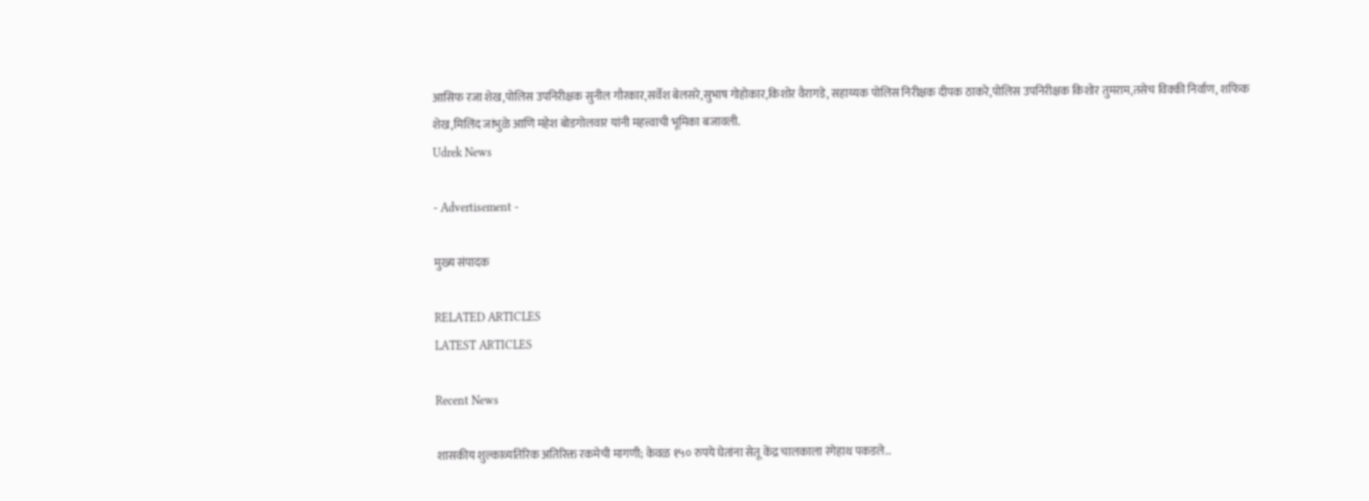आसिफ रजा शेख,पोलिस उपनिरीक्षक सुनील गौरकार,सर्वेश बेलसरे,सुभाष गोहोकार,किशोर वैरागडे, सहाय्यक पोलिस निरीक्षक दीपक ठाकरे,पोलिस उपनिरीक्षक किशोर तुमराम,तसेच विक्की निर्वाण, शफिक शेख,मिलिंद जांभुळे आणि महेश बोडगोलवार यांनी महत्त्वाची भूमिका बजावली.
Udrek News

- Advertisement -

मुख्य संपादक

RELATED ARTICLES
LATEST ARTICLES

Recent News

शासकीय शुल्काव्यतिरिक अतिरिक्त रकमेची मागणी; केवळ १५० रुपये घेतांना सेतू केंद्र चालकाला रंगेहाथ पकडले..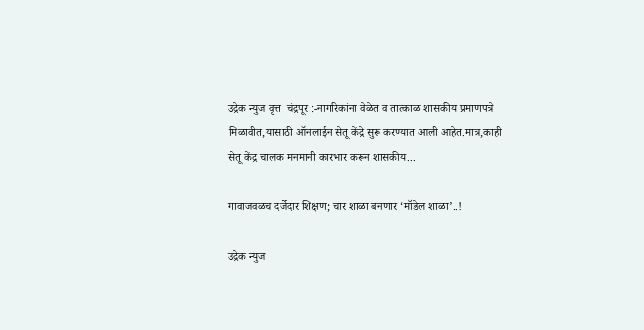उद्रेक न्युज वृत्त  चंद्रपूर :-नागरिकांना वेळेत व तात्काळ शासकीय प्रमाणपत्रे मिळावीत,यासाठी ऑनलाईन सेतू केंद्रे सुरू करण्यात आली आहेत.मात्र,काही सेतू केंद्र चालक मनमानी कारभार करून शासकीय...

गावाजवळच दर्जेदार शिक्षण; चार शाळा बनणार ‘मॉडेल शाळा’..!

उद्रेक न्युज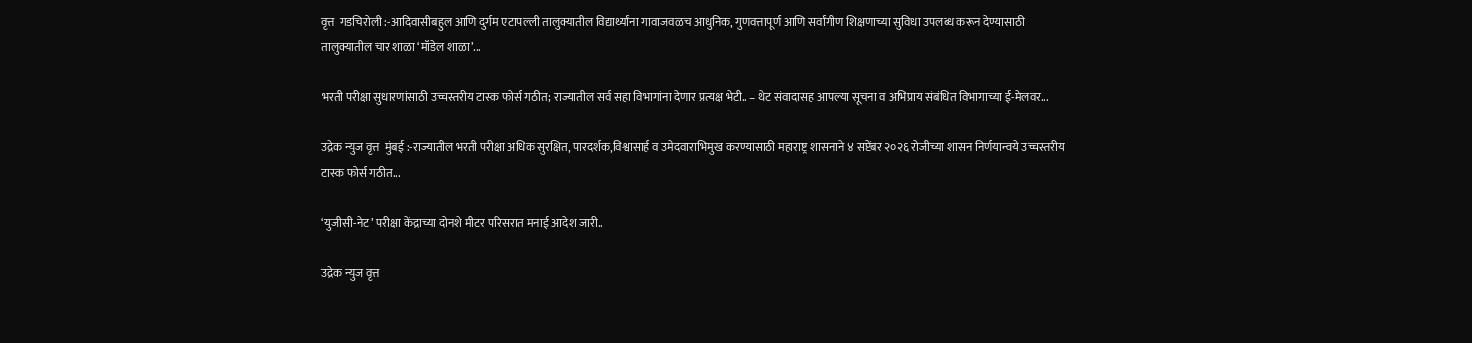वृत्त  गडचिरोली :-आदिवासीबहुल आणि दुर्गम एटापल्ली तालुक्यातील विद्यार्थ्यांना गावाजवळच आधुनिक, गुणवत्तापूर्ण आणि सर्वांगीण शिक्षणाच्या सुविधा उपलब्ध करून देण्यासाठी तालुक्यातील चार शाळा ‘मॉडेल शाळा’...

भरती परीक्षा सुधारणांसाठी उच्चस्तरीय टास्क फोर्स गठीत; राज्यातील सर्व सहा विभागांना देणार प्रत्यक्ष भेटी.. – थेट संवादासह आपल्या सूचना व अभिप्राय संबंधित विभागाच्या ई-मेलवर...

उद्रेक न्युज वृत्त  मुंबई :-राज्यातील भरती परीक्षा अधिक सुरक्षित, पारदर्शक,विश्वासार्ह व उमेदवाराभिमुख करण्यासाठी महाराष्ट्र शासनाने ४ सप्टेंबर २०२६ रोजीच्या शासन निर्णयान्वये उच्चस्तरीय टास्क फोर्स गठीत...

‘युजीसी-नेट’ परीक्षा केंद्राच्या दोनशे मीटर परिसरात मनाई आदेश जारी..

उद्रेक न्युज वृत्त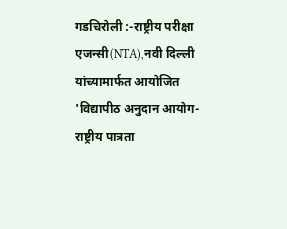गडचिरोली :-राष्ट्रीय परीक्षा एजन्सी(NTA),नवी दिल्ली यांच्यामार्फत आयोजित 'विद्यापीठ अनुदान आयोग-राष्ट्रीय पात्रता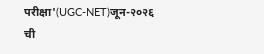परीक्षा'(UGC-NET)जून-२०२६ ची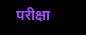परीक्षा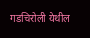गडचिरोली येथील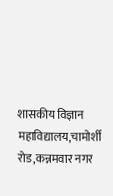शासकीय विज्ञान महाविद्यालय,चामोर्शी रोड,कन्नमवार नगर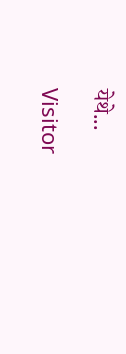येथे...

Visitor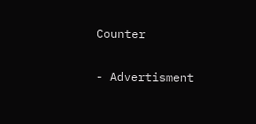Counter

- Advertisment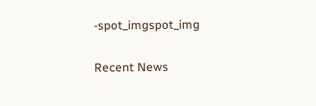-spot_imgspot_img

Recent News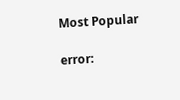Most Popular

error: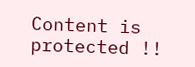Content is protected !!